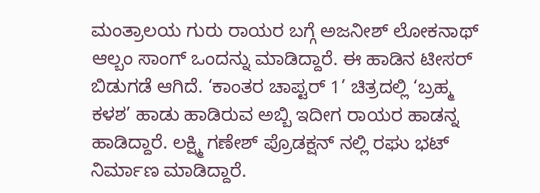ಮಂತ್ರಾಲಯ ಗುರು ರಾಯರ ಬಗ್ಗೆ ಅಜನೀಶ್ ಲೋಕನಾಥ್ ಆಲ್ಬಂ ಸಾಂಗ್ ಒಂದನ್ನು ಮಾಡಿದ್ದಾರೆ. ಈ ಹಾಡಿನ ಟೀಸರ್ ಬಿಡುಗಡೆ ಆಗಿದೆ. ‘ಕಾಂತರ ಚಾಪ್ಟರ್ 1’ ಚಿತ್ರದಲ್ಲಿ ‘ಬ್ರಹ್ಮ ಕಳಶ’ ಹಾಡು ಹಾಡಿರುವ ಅಬ್ಬಿ ಇದೀಗ ರಾಯರ ಹಾಡನ್ನ ಹಾಡಿದ್ದಾರೆ. ಲಕ್ಷ್ಮಿ ಗಣೇಶ್ ಪ್ರೊಡಕ್ಷನ್ ನಲ್ಲಿ ರಘು ಭಟ್ ನಿರ್ಮಾಣ ಮಾಡಿದ್ದಾರೆ.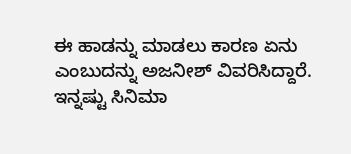ಈ ಹಾಡನ್ನು ಮಾಡಲು ಕಾರಣ ಏನು ಎಂಬುದನ್ನು ಅಜನೀಶ್ ವಿವರಿಸಿದ್ದಾರೆ.
ಇನ್ನಷ್ಟು ಸಿನಿಮಾ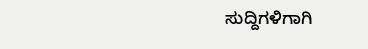ಸುದ್ದಿಗಳಿಗಾಗಿ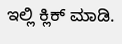ಇಲ್ಲಿ ಕ್ಲಿಕ್ ಮಾಡಿ.